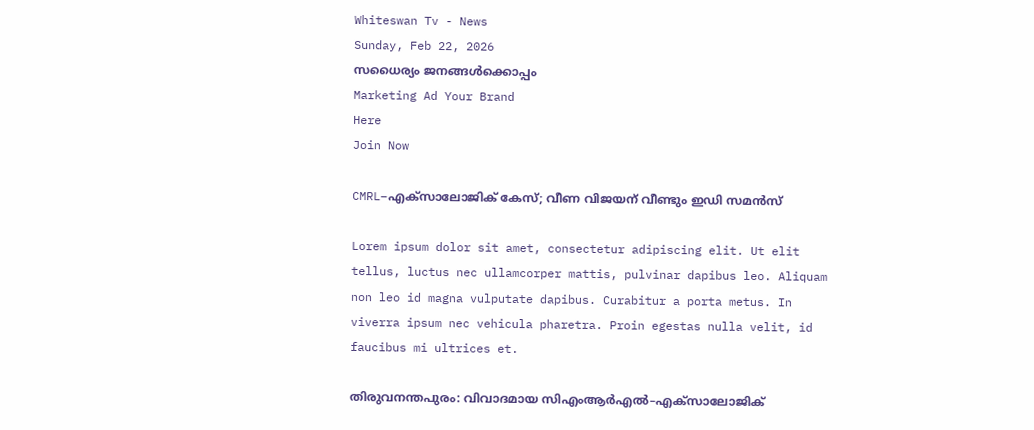Whiteswan Tv - News
Sunday, Feb 22, 2026
സധൈര്യം ജനങ്ങൾക്കൊപ്പം
Marketing Ad Your Brand
Here
Join Now

CMRL–എക്സാലോജിക് കേസ്; വീണ വിജയന് വീണ്ടും ഇഡി സമൻസ്

Lorem ipsum dolor sit amet, consectetur adipiscing elit. Ut elit tellus, luctus nec ullamcorper mattis, pulvinar dapibus leo. Aliquam non leo id magna vulputate dapibus. Curabitur a porta metus. In viverra ipsum nec vehicula pharetra. Proin egestas nulla velit, id faucibus mi ultrices et.

തിരുവനന്തപുരം: വിവാദമായ സിഎംആർഎൽ–എക്സാലോജിക്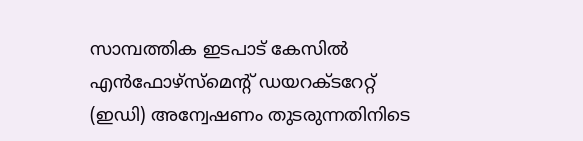സാമ്പത്തിക ഇടപാട് കേസിൽ എൻഫോഴ്സ്മെന്റ് ഡയറക്ടറേറ്റ് (ഇഡി) അന്വേഷണം തുടരുന്നതിനിടെ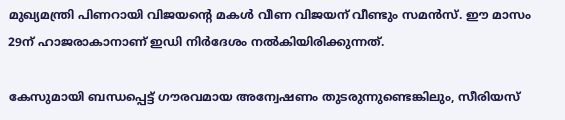മുഖ്യമന്ത്രി പിണറായി വിജയന്റെ മകൾ വീണ വിജയന് വീണ്ടും സമൻസ്. ഈ മാസം 29ന് ഹാജരാകാനാണ് ഇഡി നിർദേശം നൽകിയിരിക്കുന്നത്.

കേസുമായി ബന്ധപ്പെട്ട് ഗൗരവമായ അന്വേഷണം തുടരുന്നുണ്ടെങ്കിലും, സീരിയസ്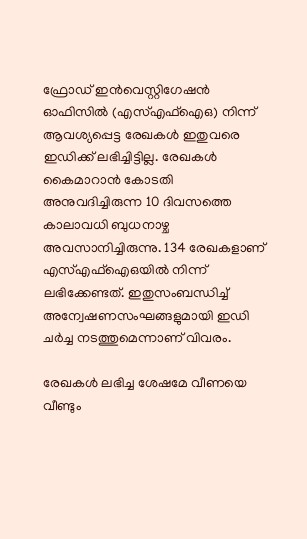ഫ്രോഡ് ഇൻവെസ്റ്റിഗേഷൻ ഓഫിസിൽ (എസ്എഫ്ഐഒ) നിന്ന് ആവശ്യപ്പെട്ട രേഖകൾ ഇതുവരെ ഇഡിക്ക് ലഭിച്ചിട്ടില്ല. രേഖകൾ കൈമാറാൻ കോടതി അനുവദിച്ചിരുന്ന 10 ദിവസത്തെ കാലാവധി ബുധനാഴ്ച അവസാനിച്ചിരുന്നു. 134 രേഖകളാണ് എസ്എഫ്ഐഒയിൽ നിന്ന് ലഭിക്കേണ്ടത്. ഇതുസംബന്ധിച്ച് അന്വേഷണസംഘങ്ങളുമായി ഇഡി ചർച്ച നടത്തുമെന്നാണ് വിവരം.

രേഖകൾ ലഭിച്ച ശേഷമേ വീണയെ വീണ്ടും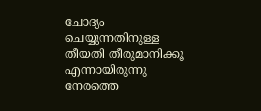ചോദ്യം ചെയ്യുന്നതിനുള്ള തീയതി തീരുമാനിക്കൂ എന്നായിരുന്നു നേരത്തെ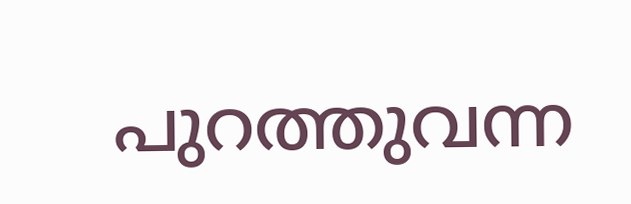പുറത്തുവന്ന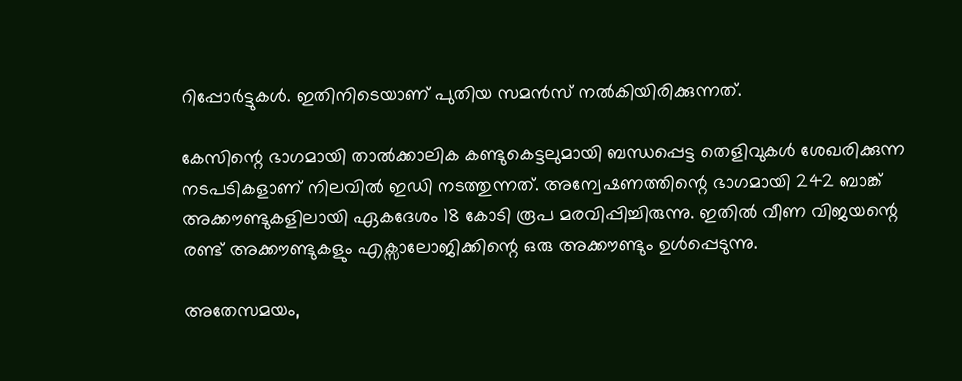റിപ്പോർട്ടുകൾ. ഇതിനിടെയാണ് പുതിയ സമൻസ് നൽകിയിരിക്കുന്നത്.

കേസിന്റെ ഭാഗമായി താൽക്കാലിക കണ്ടുകെട്ടലുമായി ബന്ധപ്പെട്ട തെളിവുകൾ ശേഖരിക്കുന്ന നടപടികളാണ് നിലവിൽ ഇഡി നടത്തുന്നത്. അന്വേഷണത്തിന്റെ ഭാഗമായി 242 ബാങ്ക് അക്കൗണ്ടുകളിലായി ഏകദേശം 18 കോടി രൂപ മരവിപ്പിച്ചിരുന്നു. ഇതിൽ വീണ വിജയന്റെ രണ്ട് അക്കൗണ്ടുകളും എക്സാലോജിക്കിന്റെ ഒരു അക്കൗണ്ടും ഉൾപ്പെടുന്നു.

അതേസമയം,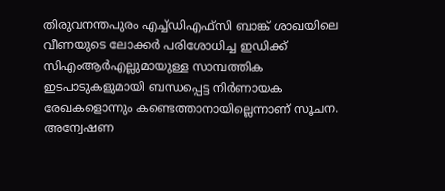തിരുവനന്തപുരം എച്ച്ഡിഎഫ്സി ബാങ്ക് ശാഖയിലെ വീണയുടെ ലോക്കർ പരിശോധിച്ച ഇഡിക്ക് സിഎംആർഎല്ലുമായുള്ള സാമ്പത്തിക ഇടപാടുകളുമായി ബന്ധപ്പെട്ട നിർണായക രേഖകളൊന്നും കണ്ടെത്താനായില്ലെന്നാണ് സൂചന. അന്വേഷണ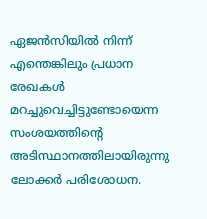ഏജൻസിയിൽ നിന്ന് എന്തെങ്കിലും പ്രധാന രേഖകൾ മറച്ചുവെച്ചിട്ടുണ്ടോയെന്ന സംശയത്തിന്റെ അടിസ്ഥാനത്തിലായിരുന്നു ലോക്കർ പരിശോധന.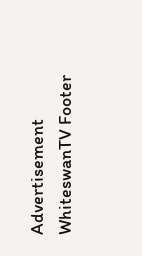Advertisement
WhiteswanTV Footer